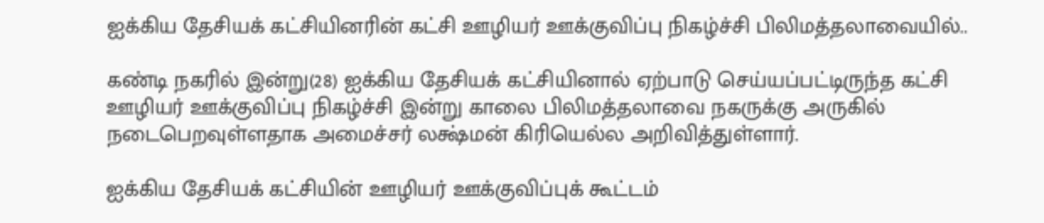ஐக்கிய தேசியக் கட்சியினரின் கட்சி ஊழியர் ஊக்குவிப்பு நிகழ்ச்சி பிலிமத்தலாவையில்..

கண்டி நகரில் இன்று(28) ஐக்கிய தேசியக் கட்சியினால் ஏற்பாடு செய்யப்பட்டிருந்த கட்சி ஊழியர் ஊக்குவிப்பு நிகழ்ச்சி இன்று காலை பிலிமத்தலாவை நகருக்கு அருகில் நடைபெறவுள்ளதாக அமைச்சர் லக்ஷ்மன் கிரியெல்ல அறிவித்துள்ளார்.

ஐக்கிய தேசியக் கட்சியின் ஊழியர் ஊக்குவிப்புக் கூட்டம்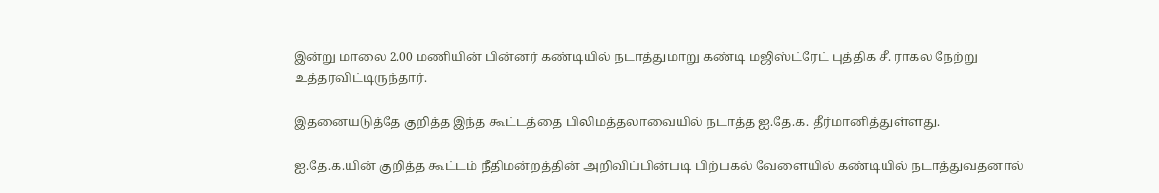இன்று மாலை 2.00 மணியின் பின்னர் கண்டியில் நடாத்துமாறு கண்டி மஜிஸ்ட்ரேட் புத்திக சீ. ராகல நேற்று உத்தரவிட்டிருந்தார்.

இதனையடுத்தே குறித்த இந்த கூட்டத்தை பிலிமத்தலாவையில் நடாத்த ஐ.தே.க. தீர்மானித்துள்ளது.

ஐ.தே.க.யின் குறித்த கூட்டம் நீதிமன்றத்தின் அறிவிப்பின்படி பிற்பகல் வேளையில் கண்டியில் நடாத்துவதனால்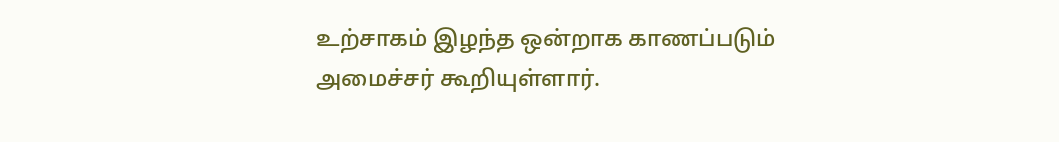உற்சாகம் இழந்த ஒன்றாக காணப்படும் அமைச்சர் கூறியுள்ளார்.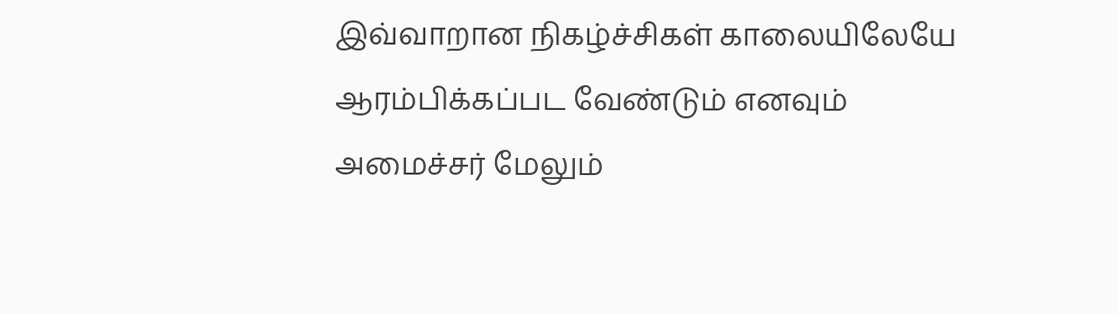இவ்வாறான நிகழ்ச்சிகள் காலையிலேயே ஆரம்பிக்கப்பட வேண்டும் எனவும் அமைச்சர் மேலும்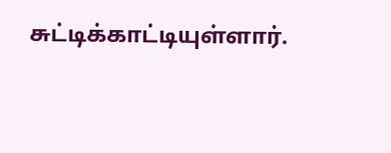சுட்டிக்காட்டியுள்ளார்.